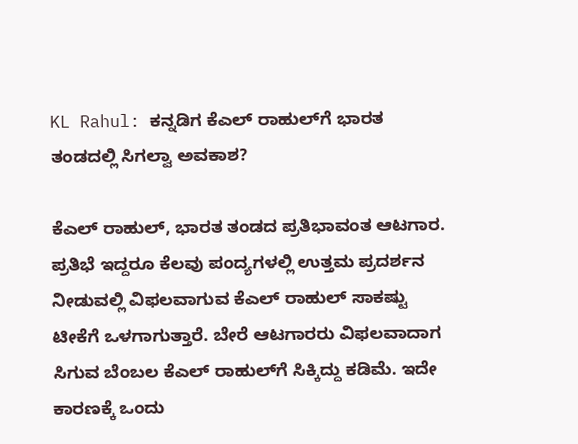KL Rahul: ಕನ್ನಡಿಗ ಕೆಎಲ್ ರಾಹುಲ್‌ಗೆ ಭಾರತ ತಂಡದಲ್ಲಿ ಸಿಗಲ್ವಾ ಅವಕಾಶ?

ಕೆಎಲ್ ರಾಹುಲ್, ಭಾರತ ತಂಡದ ಪ್ರತಿಭಾವಂತ ಆಟಗಾರ. ಪ್ರತಿಭೆ ಇದ್ದರೂ ಕೆಲವು ಪಂದ್ಯಗಳಲ್ಲಿ ಉತ್ತಮ ಪ್ರದರ್ಶನ ನೀಡುವಲ್ಲಿ ವಿಫಲವಾಗುವ ಕೆಎಲ್ ರಾಹುಲ್ ಸಾಕಷ್ಟು ಟೀಕೆಗೆ ಒಳಗಾಗುತ್ತಾರೆ. ಬೇರೆ ಆಟಗಾರರು ವಿಫಲವಾದಾಗ ಸಿಗುವ ಬೆಂಬಲ ಕೆಎಲ್ ರಾಹುಲ್‌ಗೆ ಸಿಕ್ಕಿದ್ದು ಕಡಿಮೆ. ಇದೇ ಕಾರಣಕ್ಕೆ ಒಂದು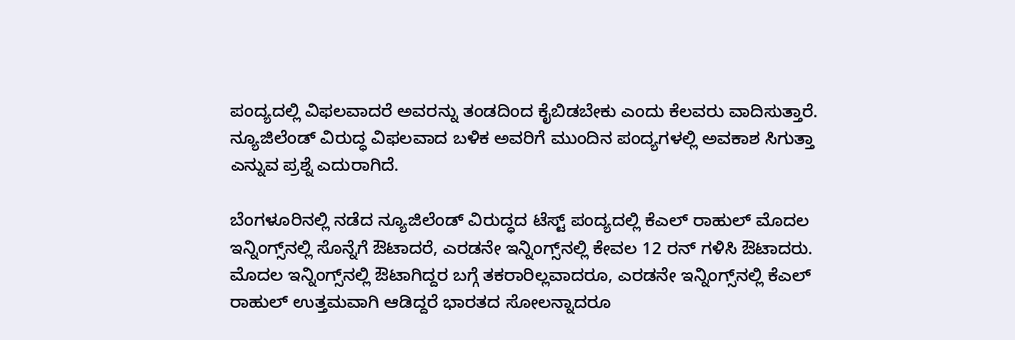ಪಂದ್ಯದಲ್ಲಿ ವಿಫಲವಾದರೆ ಅವರನ್ನು ತಂಡದಿಂದ ಕೈಬಿಡಬೇಕು ಎಂದು ಕೆಲವರು ವಾದಿಸುತ್ತಾರೆ. ನ್ಯೂಜಿಲೆಂಡ್ ವಿರುದ್ಧ ವಿಫಲವಾದ ಬಳಿಕ ಅವರಿಗೆ ಮುಂದಿನ ಪಂದ್ಯಗಳಲ್ಲಿ ಅವಕಾಶ ಸಿಗುತ್ತಾ ಎನ್ನುವ ಪ್ರಶ್ನೆ ಎದುರಾಗಿದೆ.

ಬೆಂಗಳೂರಿನಲ್ಲಿ ನಡೆದ ನ್ಯೂಜಿಲೆಂಡ್ ವಿರುದ್ಧದ ಟೆಸ್ಟ್ ಪಂದ್ಯದಲ್ಲಿ ಕೆಎಲ್ ರಾಹುಲ್ ಮೊದಲ ಇನ್ನಿಂಗ್ಸ್‌ನಲ್ಲಿ ಸೊನ್ನೆಗೆ ಔಟಾದರೆ, ಎರಡನೇ ಇನ್ನಿಂಗ್ಸ್‌ನಲ್ಲಿ ಕೇವಲ 12 ರನ್ ಗಳಿಸಿ ಔಟಾದರು. ಮೊದಲ ಇನ್ನಿಂಗ್ಸ್‌ನಲ್ಲಿ ಔಟಾಗಿದ್ದರ ಬಗ್ಗೆ ತಕರಾರಿಲ್ಲವಾದರೂ, ಎರಡನೇ ಇನ್ನಿಂಗ್ಸ್‌ನಲ್ಲಿ ಕೆಎಲ್ ರಾಹುಲ್‌ ಉತ್ತಮವಾಗಿ ಆಡಿದ್ದರೆ ಭಾರತದ ಸೋಲನ್ನಾದರೂ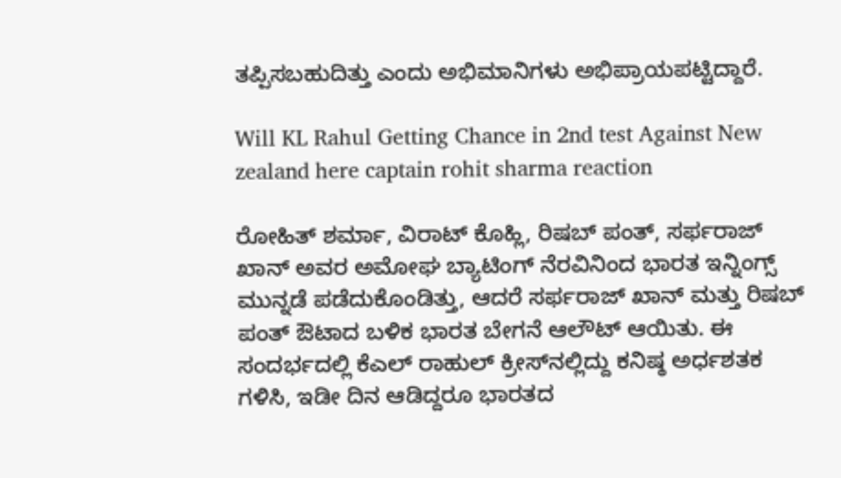ತಪ್ಪಿಸಬಹುದಿತ್ತು ಎಂದು ಅಭಿಮಾನಿಗಳು ಅಭಿಪ್ರಾಯಪಟ್ಟಿದ್ದಾರೆ.

Will KL Rahul Getting Chance in 2nd test Against New zealand here captain rohit sharma reaction

ರೋಹಿತ್ ಶರ್ಮಾ, ವಿರಾಟ್ ಕೊಹ್ಲಿ, ರಿಷಬ್ ಪಂತ್, ಸರ್ಫರಾಜ್ ಖಾನ್‌ ಅವರ ಅಮೋಘ ಬ್ಯಾಟಿಂಗ್ ನೆರವಿನಿಂದ ಭಾರತ ಇನ್ನಿಂಗ್ಸ್ ಮುನ್ನಡೆ ಪಡೆದುಕೊಂಡಿತ್ತು, ಆದರೆ ಸರ್ಫರಾಜ್ ಖಾನ್ ಮತ್ತು ರಿಷಬ್ ಪಂತ್ ಔಟಾದ ಬಳಿಕ ಭಾರತ ಬೇಗನೆ ಆಲೌಟ್ ಆಯಿತು. ಈ ಸಂದರ್ಭದಲ್ಲಿ ಕೆಎಲ್ ರಾಹುಲ್ ಕ್ರೀಸ್‌ನಲ್ಲಿದ್ದು ಕನಿಷ್ಠ ಅರ್ಧಶತಕ ಗಳಿಸಿ, ಇಡೀ ದಿನ ಆಡಿದ್ದರೂ ಭಾರತದ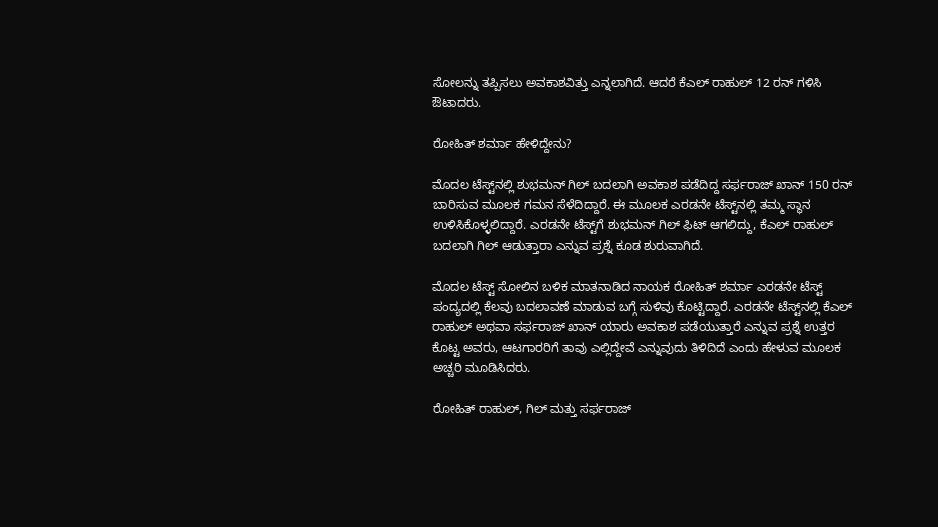ಸೋಲನ್ನು ತಪ್ಪಿಸಲು ಅವಕಾಶವಿತ್ತು ಎನ್ನಲಾಗಿದೆ. ಆದರೆ ಕೆಎಲ್ ರಾಹುಲ್ 12 ರನ್ ಗಳಿಸಿ ಔಟಾದರು.

ರೋಹಿತ್ ಶರ್ಮಾ ಹೇಳಿದ್ದೇನು?

ಮೊದಲ ಟೆಸ್ಟ್‌ನಲ್ಲಿ ಶುಭಮನ್ ಗಿಲ್ ಬದಲಾಗಿ ಅವಕಾಶ ಪಡೆದಿದ್ದ ಸರ್ಫರಾಜ್ ಖಾನ್ 150 ರನ್ ಬಾರಿಸುವ ಮೂಲಕ ಗಮನ ಸೆಳೆದಿದ್ದಾರೆ. ಈ ಮೂಲಕ ಎರಡನೇ ಟೆಸ್ಟ್‌ನಲ್ಲಿ ತಮ್ಮ ಸ್ಥಾನ ಉಳಿಸಿಕೊಳ್ಳಲಿದ್ದಾರೆ. ಎರಡನೇ ಟೆಸ್ಟ್‌ಗೆ ಶುಭಮನ್ ಗಿಲ್ ಫಿಟ್ ಆಗಲಿದ್ದು, ಕೆಎಲ್ ರಾಹುಲ್‌ ಬದಲಾಗಿ ಗಿಲ್ ಆಡುತ್ತಾರಾ ಎನ್ನುವ ಪ್ರಶ್ನೆ ಕೂಡ ಶುರುವಾಗಿದೆ.

ಮೊದಲ ಟೆಸ್ಟ್ ಸೋಲಿನ ಬಳಿಕ ಮಾತನಾಡಿದ ನಾಯಕ ರೋಹಿತ್ ಶರ್ಮಾ ಎರಡನೇ ಟೆಸ್ಟ್ ಪಂದ್ಯದಲ್ಲಿ ಕೆಲವು ಬದಲಾವಣೆ ಮಾಡುವ ಬಗ್ಗೆ ಸುಳಿವು ಕೊಟ್ಟಿದ್ದಾರೆ. ಎರಡನೇ ಟೆಸ್ಟ್‌ನಲ್ಲಿ ಕೆಎಲ್ ರಾಹುಲ್ ಅಥವಾ ಸರ್ಫರಾಜ್ ಖಾನ್‌ ಯಾರು ಅವಕಾಶ ಪಡೆಯುತ್ತಾರೆ ಎನ್ನುವ ಪ್ರಶ್ನೆ ಉತ್ತರ ಕೊಟ್ಟ ಅವರು, ಆಟಗಾರರಿಗೆ ತಾವು ಎಲ್ಲಿದ್ದೇವೆ ಎನ್ನುವುದು ತಿಳಿದಿದೆ ಎಂದು ಹೇಳುವ ಮೂಲಕ ಅಚ್ಚರಿ ಮೂಡಿಸಿದರು.

ರೋಹಿತ್ ರಾಹುಲ್, ಗಿಲ್ ಮತ್ತು ಸರ್ಫರಾಜ್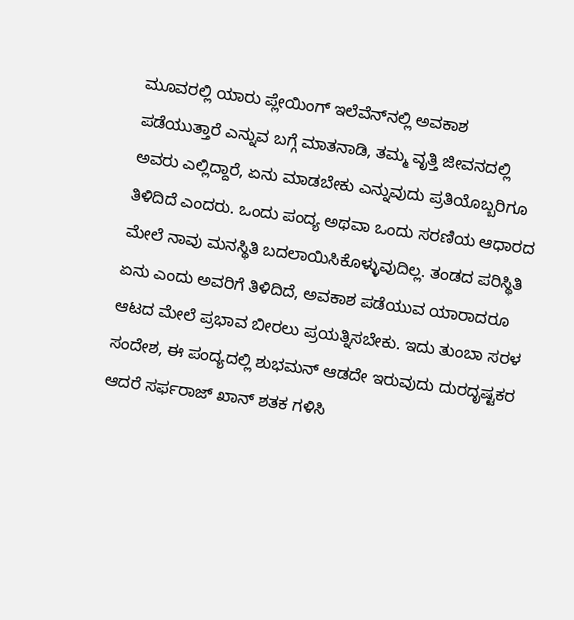ಮೂವರಲ್ಲಿ ಯಾರು ಪ್ಲೇಯಿಂಗ್ ಇಲೆವೆನ್‌ನಲ್ಲಿ ಅವಕಾಶ ಪಡೆಯುತ್ತಾರೆ ಎನ್ನುವ ಬಗ್ಗೆ ಮಾತನಾಡಿ, ತಮ್ಮ ವೃತ್ತಿ ಜೀವನದಲ್ಲಿ ಅವರು ಎಲ್ಲಿದ್ದಾರೆ, ಏನು ಮಾಡಬೇಕು ಎನ್ನುವುದು ಪ್ರತಿಯೊಬ್ಬರಿಗೂ ತಿಳಿದಿದೆ ಎಂದರು. ಒಂದು ಪಂದ್ಯ ಅಥವಾ ಒಂದು ಸರಣಿಯ ಆಧಾರದ ಮೇಲೆ ನಾವು ಮನಸ್ಥಿತಿ ಬದಲಾಯಿಸಿಕೊಳ್ಳುವುದಿಲ್ಲ. ತಂಡದ ಪರಿಸ್ಥಿತಿ ಏನು ಎಂದು ಅವರಿಗೆ ತಿಳಿದಿದೆ, ಅವಕಾಶ ಪಡೆಯುವ ಯಾರಾದರೂ ಆಟದ ಮೇಲೆ ಪ್ರಭಾವ ಬೀರಲು ಪ್ರಯತ್ನಿಸಬೇಕು. ಇದು ತುಂಬಾ ಸರಳ ಸಂದೇಶ, ಈ ಪಂದ್ಯದಲ್ಲಿ ಶುಭಮನ್ ಆಡದೇ ಇರುವುದು ದುರದೃಷ್ಟಕರ ಆದರೆ ಸರ್ಫರಾಜ್ ಖಾನ್ ಶತಕ ಗಳಿಸಿ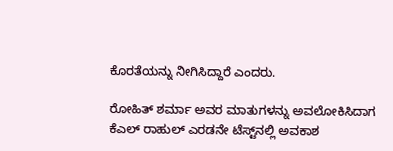ಕೊರತೆಯನ್ನು ನೀಗಿಸಿದ್ದಾರೆ ಎಂದರು.

ರೋಹಿತ್ ಶರ್ಮಾ ಅವರ ಮಾತುಗಳನ್ನು ಅವಲೋಕಿಸಿದಾಗ ಕೆಎಲ್ ರಾಹುಲ್ ಎರಡನೇ ಟೆಸ್ಟ್‌ನಲ್ಲಿ ಅವಕಾಶ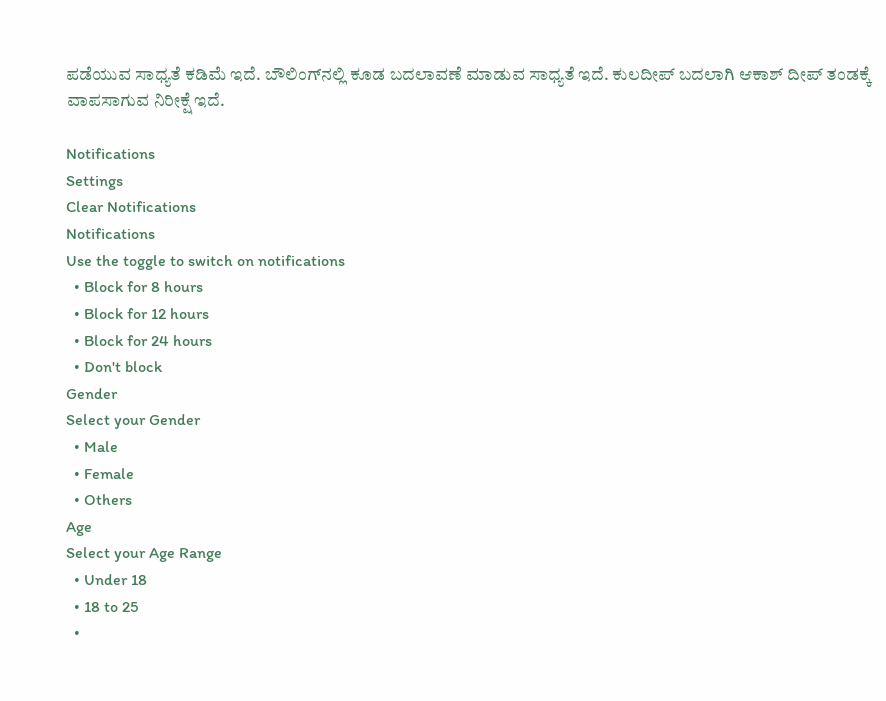ಪಡೆಯುವ ಸಾಧ್ಯತೆ ಕಡಿಮೆ ಇದೆ. ಬೌಲಿಂಗ್‌ನಲ್ಲಿ ಕೂಡ ಬದಲಾವಣೆ ಮಾಡುವ ಸಾಧ್ಯತೆ ಇದೆ. ಕುಲದೀಪ್ ಬದಲಾಗಿ ಆಕಾಶ್ ದೀಪ್ ತಂಡಕ್ಕೆ ವಾಪಸಾಗುವ ನಿರೀಕ್ಷೆ ಇದೆ.

Notifications
Settings
Clear Notifications
Notifications
Use the toggle to switch on notifications
  • Block for 8 hours
  • Block for 12 hours
  • Block for 24 hours
  • Don't block
Gender
Select your Gender
  • Male
  • Female
  • Others
Age
Select your Age Range
  • Under 18
  • 18 to 25
  •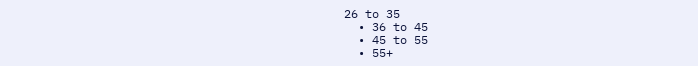26 to 35
  • 36 to 45
  • 45 to 55
  • 55+